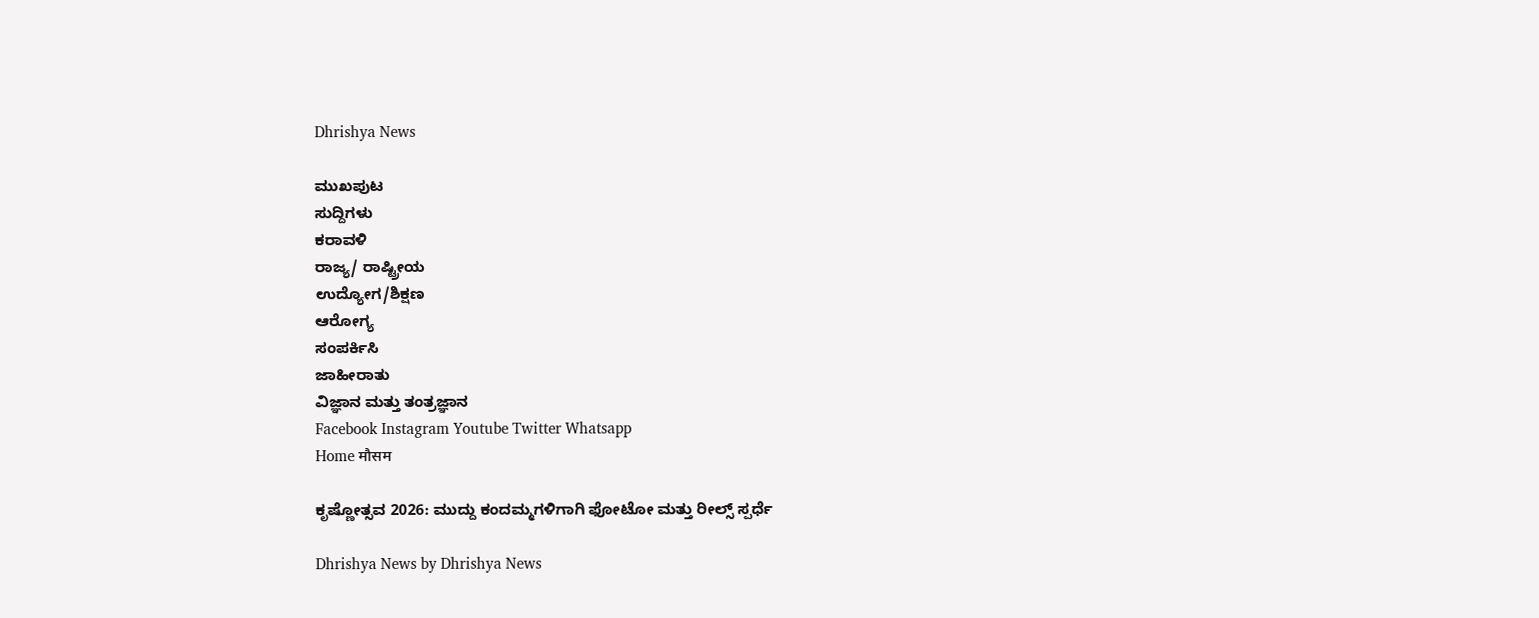Dhrishya News

ಮುಖಪುಟ
ಸುದ್ದಿಗಳು
ಕರಾವಳಿ
ರಾಜ್ಯ/ ರಾಷ್ಟ್ರೀಯ
ಉದ್ಯೋಗ/ಶಿಕ್ಷಣ
ಆರೋಗ್ಯ
ಸಂಪರ್ಕಿಸಿ
ಜಾಹೀರಾತು
ವಿಜ್ಞಾನ ಮತ್ತು ತಂತ್ರಜ್ಞಾನ
Facebook Instagram Youtube Twitter Whatsapp
Home मौसम

ಕೃಷ್ಣೋತ್ಸವ 2026: ಮುದ್ದು ಕಂದಮ್ಮಗಳಿಗಾಗಿ ಫೋಟೋ ಮತ್ತು ರೀಲ್ಸ್ ಸ್ಪರ್ಧೆ

Dhrishya News by Dhrishya News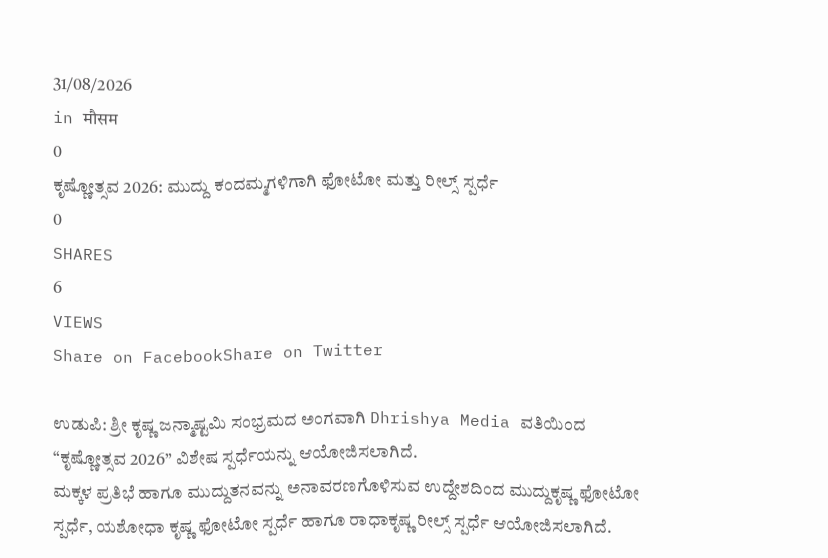31/08/2026
in मौसम
0
ಕೃಷ್ಣೋತ್ಸವ 2026: ಮುದ್ದು ಕಂದಮ್ಮಗಳಿಗಾಗಿ ಫೋಟೋ ಮತ್ತು ರೀಲ್ಸ್ ಸ್ಪರ್ಧೆ
0
SHARES
6
VIEWS
Share on FacebookShare on Twitter

ಉಡುಪಿ: ಶ್ರೀ ಕೃಷ್ಣ ಜನ್ಮಾಷ್ಟಮಿ ಸಂಭ್ರಮದ ಅಂಗವಾಗಿ Dhrishya Media ವತಿಯಿಂದ “ಕೃಷ್ಣೋತ್ಸವ 2026” ವಿಶೇಷ ಸ್ಪರ್ಧೆಯನ್ನು ಆಯೋಜಿಸಲಾಗಿದೆ.
ಮಕ್ಕಳ ಪ್ರತಿಭೆ ಹಾಗೂ ಮುದ್ದುತನವನ್ನು ಅನಾವರಣಗೊಳಿಸುವ ಉದ್ದೇಶದಿಂದ ಮುದ್ದುಕೃಷ್ಣ ಫೋಟೋ ಸ್ಪರ್ಧೆ, ಯಶೋಧಾ ಕೃಷ್ಣ ಫೋಟೋ ಸ್ಪರ್ಧೆ ಹಾಗೂ ರಾಧಾಕೃಷ್ಣ ರೀಲ್ಸ್ ಸ್ಪರ್ಧೆ ಆಯೋಜಿಸಲಾಗಿದೆ.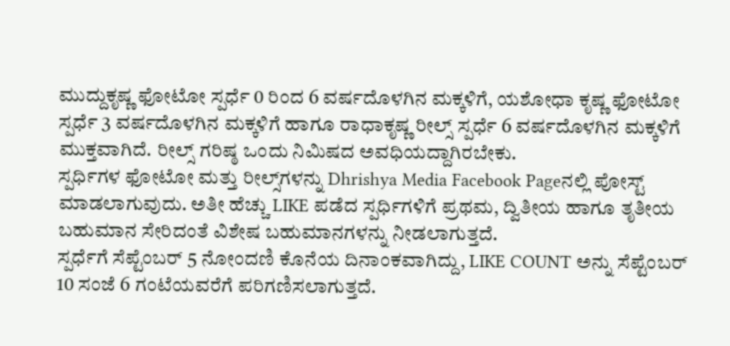ಮುದ್ದುಕೃಷ್ಣ ಫೋಟೋ ಸ್ಪರ್ಧೆ 0 ರಿಂದ 6 ವರ್ಷದೊಳಗಿನ ಮಕ್ಕಳಿಗೆ, ಯಶೋಧಾ ಕೃಷ್ಣ ಫೋಟೋ ಸ್ಪರ್ಧೆ 3 ವರ್ಷದೊಳಗಿನ ಮಕ್ಕಳಿಗೆ ಹಾಗೂ ರಾಧಾಕೃಷ್ಣ ರೀಲ್ಸ್ ಸ್ಪರ್ಧೆ 6 ವರ್ಷದೊಳಗಿನ ಮಕ್ಕಳಿಗೆ ಮುಕ್ತವಾಗಿದೆ. ರೀಲ್ಸ್ ಗರಿಷ್ಠ ಒಂದು ನಿಮಿಷದ ಅವಧಿಯದ್ದಾಗಿರಬೇಕು.
ಸ್ಪರ್ಧಿಗಳ ಫೋಟೋ ಮತ್ತು ರೀಲ್ಸ್‌ಗಳನ್ನು Dhrishya Media Facebook Pageನಲ್ಲಿ ಪೋಸ್ಟ್ ಮಾಡಲಾಗುವುದು. ಅತೀ ಹೆಚ್ಚು LIKE ಪಡೆದ ಸ್ಪರ್ಧಿಗಳಿಗೆ ಪ್ರಥಮ, ದ್ವಿತೀಯ ಹಾಗೂ ತೃತೀಯ ಬಹುಮಾನ ಸೇರಿದಂತೆ ವಿಶೇಷ ಬಹುಮಾನಗಳನ್ನು ನೀಡಲಾಗುತ್ತದೆ.
ಸ್ಪರ್ಧೆಗೆ ಸೆಪ್ಟೆಂಬರ್ 5 ನೋಂದಣಿ ಕೊನೆಯ ದಿನಾಂಕವಾಗಿದ್ದು, LIKE COUNT ಅನ್ನು ಸೆಪ್ಟೆಂಬರ್ 10 ಸಂಜೆ 6 ಗಂಟೆಯವರೆಗೆ ಪರಿಗಣಿಸಲಾಗುತ್ತದೆ.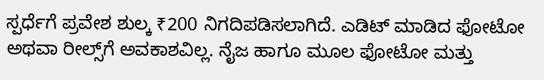ಸ್ಪರ್ಧೆಗೆ ಪ್ರವೇಶ ಶುಲ್ಕ ₹200 ನಿಗದಿಪಡಿಸಲಾಗಿದೆ. ಎಡಿಟ್ ಮಾಡಿದ ಫೋಟೋ ಅಥವಾ ರೀಲ್ಸ್‌ಗೆ ಅವಕಾಶವಿಲ್ಲ. ನೈಜ ಹಾಗೂ ಮೂಲ ಫೋಟೋ ಮತ್ತು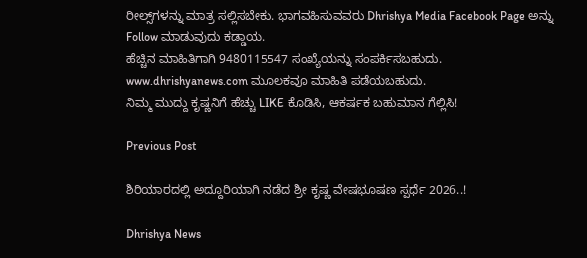ರೀಲ್ಸ್‌ಗಳನ್ನು ಮಾತ್ರ ಸಲ್ಲಿಸಬೇಕು. ಭಾಗವಹಿಸುವವರು Dhrishya Media Facebook Page ಅನ್ನು Follow ಮಾಡುವುದು ಕಡ್ಡಾಯ.
ಹೆಚ್ಚಿನ ಮಾಹಿತಿಗಾಗಿ 9480115547 ಸಂಖ್ಯೆಯನ್ನು ಸಂಪರ್ಕಿಸಬಹುದು.
www.dhrishyanews.com ಮೂಲಕವೂ ಮಾಹಿತಿ ಪಡೆಯಬಹುದು.
ನಿಮ್ಮ ಮುದ್ದು ಕೃಷ್ಣನಿಗೆ ಹೆಚ್ಚು LIKE ಕೊಡಿಸಿ, ಆಕರ್ಷಕ ಬಹುಮಾನ ಗೆಲ್ಲಿಸಿ!

Previous Post

ಶಿರಿಯಾರದಲ್ಲಿ ಅದ್ದೂರಿಯಾಗಿ ನಡೆದ ಶ್ರೀ ಕೃಷ್ಣ ವೇಷಭೂಷಣ ಸ್ಪರ್ಧೆ 2026..!

Dhrishya News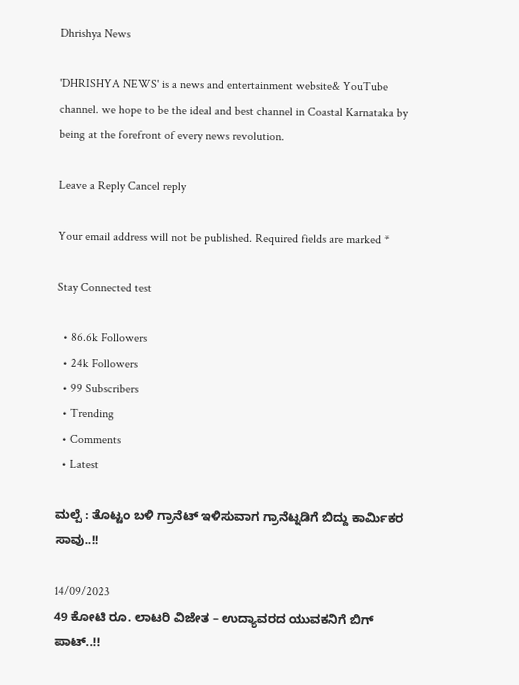Dhrishya News

'DHRISHYA NEWS' is a news and entertainment website& YouTube channel. we hope to be the ideal and best channel in Coastal Karnataka by being at the forefront of every news revolution.

Leave a Reply Cancel reply

Your email address will not be published. Required fields are marked *

Stay Connected test

  • 86.6k Followers
  • 24k Followers
  • 99 Subscribers
  • Trending
  • Comments
  • Latest

ಮಲ್ಪೆ : ತೊಟ್ಟಂ ಬಳಿ ಗ್ರಾನೆಟ್ ಇಳಿಸುವಾಗ ಗ್ರಾನೆಟ್ನಡಿಗೆ ಬಿದ್ದು ಕಾರ್ಮಿಕರ ಸಾವು..!!

14/09/2023
49 ಕೋಟಿ ರೂ. ಲಾಟರಿ ವಿಜೇತ – ಉದ್ಯಾವರದ ಯುವಕನಿಗೆ ಬಿಗ್ ಪಾಟ್..!!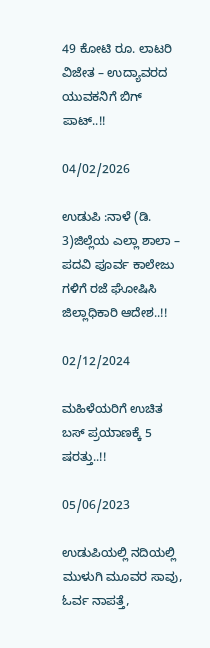49 ಕೋಟಿ ರೂ. ಲಾಟರಿ ವಿಜೇತ – ಉದ್ಯಾವರದ ಯುವಕನಿಗೆ ಬಿಗ್ ಪಾಟ್..!!

04/02/2026

ಉಡುಪಿ :ನಾಳೆ (ಡಿ. 3)ಜಿಲ್ಲೆಯ ಎಲ್ಲಾ ಶಾಲಾ – ಪದವಿ ಪೂರ್ವ ಕಾಲೇಜು ಗಳಿಗೆ ರಜೆ ಘೋಷಿಸಿ ಜಿಲ್ಲಾಧಿಕಾರಿ ಆದೇಶ..!!

02/12/2024

ಮಹಿಳೆಯರಿಗೆ ಉಚಿತ ಬಸ್ ಪ್ರಯಾಣಕ್ಕೆ 5 ಷರತ್ತು..!!

05/06/2023

ಉಡುಪಿಯಲ್ಲಿ ನದಿಯಲ್ಲಿ ಮುಳುಗಿ ಮೂವರ ಸಾವು, ಓರ್ವ ನಾಪತ್ತೆ,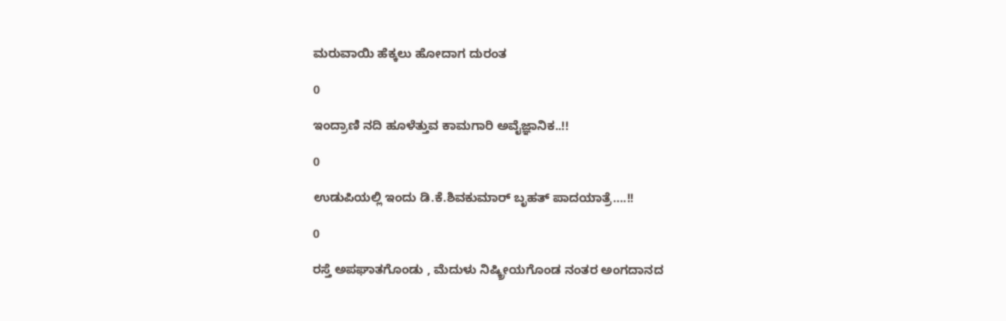ಮರುವಾಯಿ ಹೆಕ್ಕಲು ಹೋದಾಗ ದುರಂತ

0

ಇಂದ್ರಾಣಿ ನದಿ ಹೂಳೆತ್ತುವ ಕಾಮಗಾರಿ ಅವೈಜ್ಞಾನಿಕ..!!

0

ಉಡುಪಿಯಲ್ಲಿ ಇಂದು ಡಿ.ಕೆ.ಶಿವಕುಮಾರ್‌ ಬೃಹತ್ ಪಾದಯಾತ್ರೆ….!!

0

ರಸ್ತೆ ಅಪಘಾತಗೊಂಡು , ಮೆದುಳು ನಿಷ್ಕ್ರೀಯಗೊಂಡ ನಂತರ ಅಂಗದಾನದ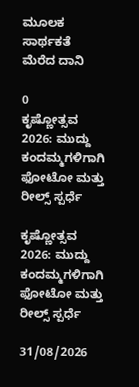ಮೂಲಕ ಸಾರ್ಥಕತೆ ಮೆರೆದ ದಾನಿ

0
ಕೃಷ್ಣೋತ್ಸವ 2026: ಮುದ್ದು ಕಂದಮ್ಮಗಳಿಗಾಗಿ ಫೋಟೋ ಮತ್ತು ರೀಲ್ಸ್ ಸ್ಪರ್ಧೆ

ಕೃಷ್ಣೋತ್ಸವ 2026: ಮುದ್ದು ಕಂದಮ್ಮಗಳಿಗಾಗಿ ಫೋಟೋ ಮತ್ತು ರೀಲ್ಸ್ ಸ್ಪರ್ಧೆ

31/08/2026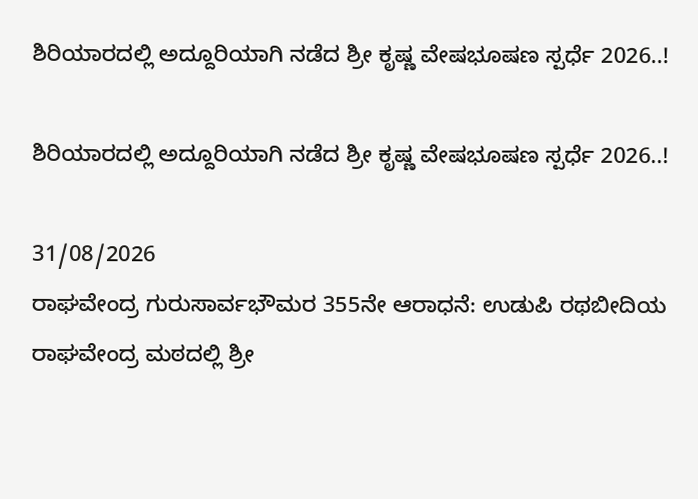ಶಿರಿಯಾರದಲ್ಲಿ ಅದ್ದೂರಿಯಾಗಿ ನಡೆದ ಶ್ರೀ ಕೃಷ್ಣ ವೇಷಭೂಷಣ ಸ್ಪರ್ಧೆ 2026..!

ಶಿರಿಯಾರದಲ್ಲಿ ಅದ್ದೂರಿಯಾಗಿ ನಡೆದ ಶ್ರೀ ಕೃಷ್ಣ ವೇಷಭೂಷಣ ಸ್ಪರ್ಧೆ 2026..!

31/08/2026
ರಾಘವೇಂದ್ರ ಗುರುಸಾರ್ವಭೌಮರ 355ನೇ ಆರಾಧನೆ: ಉಡುಪಿ ರಥಬೀದಿಯ ರಾಘವೇಂದ್ರ ಮಠದಲ್ಲಿ ಶ್ರೀ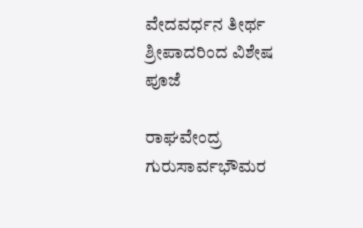ವೇದವರ್ಧನ ತೀರ್ಥ ಶ್ರೀಪಾದರಿಂದ ವಿಶೇಷ ಪೂಜೆ

ರಾಘವೇಂದ್ರ ಗುರುಸಾರ್ವಭೌಮರ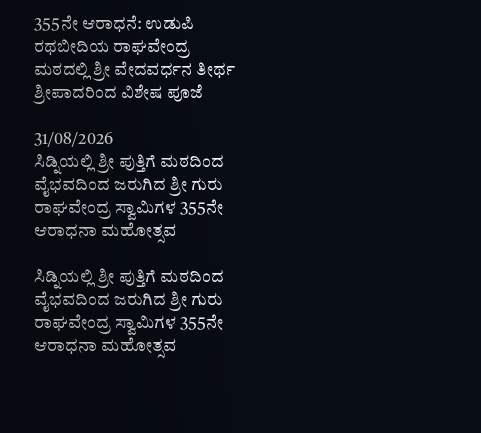355ನೇ ಆರಾಧನೆ: ಉಡುಪಿ ರಥಬೀದಿಯ ರಾಘವೇಂದ್ರ ಮಠದಲ್ಲಿ ಶ್ರೀ ವೇದವರ್ಧನ ತೀರ್ಥ ಶ್ರೀಪಾದರಿಂದ ವಿಶೇಷ ಪೂಜೆ

31/08/2026
ಸಿಡ್ನಿಯಲ್ಲಿ ಶ್ರೀ ಪುತ್ತಿಗೆ ಮಠದಿಂದ ವೈಭವದಿಂದ ಜರುಗಿದ ಶ್ರೀ ಗುರು ರಾಘವೇಂದ್ರ ಸ್ವಾಮಿಗಳ 355ನೇ ಆರಾಧನಾ ಮಹೋತ್ಸವ

ಸಿಡ್ನಿಯಲ್ಲಿ ಶ್ರೀ ಪುತ್ತಿಗೆ ಮಠದಿಂದ ವೈಭವದಿಂದ ಜರುಗಿದ ಶ್ರೀ ಗುರು ರಾಘವೇಂದ್ರ ಸ್ವಾಮಿಗಳ 355ನೇ ಆರಾಧನಾ ಮಹೋತ್ಸವ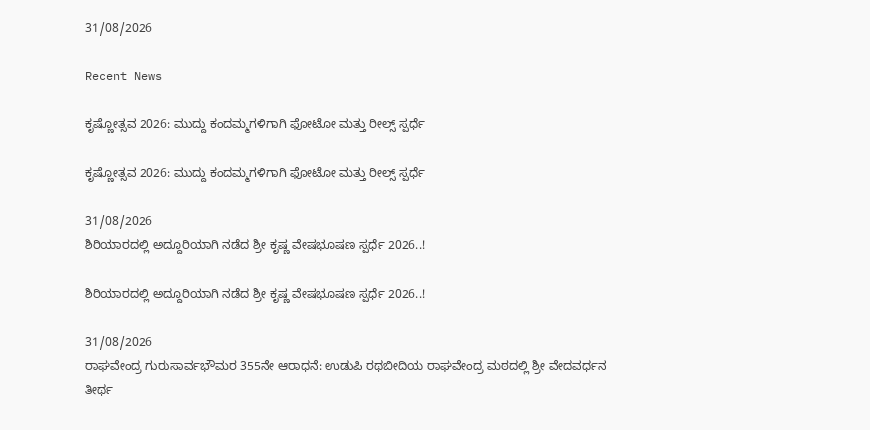31/08/2026

Recent News

ಕೃಷ್ಣೋತ್ಸವ 2026: ಮುದ್ದು ಕಂದಮ್ಮಗಳಿಗಾಗಿ ಫೋಟೋ ಮತ್ತು ರೀಲ್ಸ್ ಸ್ಪರ್ಧೆ

ಕೃಷ್ಣೋತ್ಸವ 2026: ಮುದ್ದು ಕಂದಮ್ಮಗಳಿಗಾಗಿ ಫೋಟೋ ಮತ್ತು ರೀಲ್ಸ್ ಸ್ಪರ್ಧೆ

31/08/2026
ಶಿರಿಯಾರದಲ್ಲಿ ಅದ್ದೂರಿಯಾಗಿ ನಡೆದ ಶ್ರೀ ಕೃಷ್ಣ ವೇಷಭೂಷಣ ಸ್ಪರ್ಧೆ 2026..!

ಶಿರಿಯಾರದಲ್ಲಿ ಅದ್ದೂರಿಯಾಗಿ ನಡೆದ ಶ್ರೀ ಕೃಷ್ಣ ವೇಷಭೂಷಣ ಸ್ಪರ್ಧೆ 2026..!

31/08/2026
ರಾಘವೇಂದ್ರ ಗುರುಸಾರ್ವಭೌಮರ 355ನೇ ಆರಾಧನೆ: ಉಡುಪಿ ರಥಬೀದಿಯ ರಾಘವೇಂದ್ರ ಮಠದಲ್ಲಿ ಶ್ರೀ ವೇದವರ್ಧನ ತೀರ್ಥ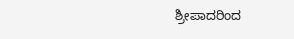ಶ್ರೀಪಾದರಿಂದ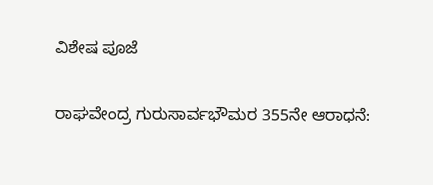ವಿಶೇಷ ಪೂಜೆ

ರಾಘವೇಂದ್ರ ಗುರುಸಾರ್ವಭೌಮರ 355ನೇ ಆರಾಧನೆ: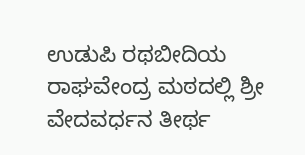ಉಡುಪಿ ರಥಬೀದಿಯ ರಾಘವೇಂದ್ರ ಮಠದಲ್ಲಿ ಶ್ರೀ ವೇದವರ್ಧನ ತೀರ್ಥ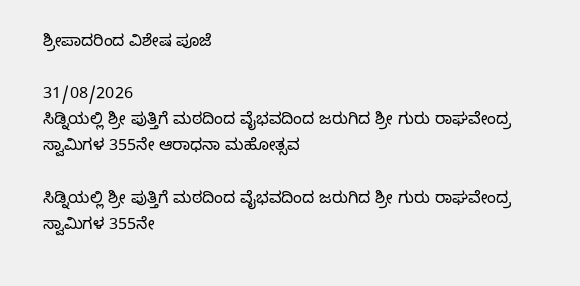ಶ್ರೀಪಾದರಿಂದ ವಿಶೇಷ ಪೂಜೆ

31/08/2026
ಸಿಡ್ನಿಯಲ್ಲಿ ಶ್ರೀ ಪುತ್ತಿಗೆ ಮಠದಿಂದ ವೈಭವದಿಂದ ಜರುಗಿದ ಶ್ರೀ ಗುರು ರಾಘವೇಂದ್ರ ಸ್ವಾಮಿಗಳ 355ನೇ ಆರಾಧನಾ ಮಹೋತ್ಸವ

ಸಿಡ್ನಿಯಲ್ಲಿ ಶ್ರೀ ಪುತ್ತಿಗೆ ಮಠದಿಂದ ವೈಭವದಿಂದ ಜರುಗಿದ ಶ್ರೀ ಗುರು ರಾಘವೇಂದ್ರ ಸ್ವಾಮಿಗಳ 355ನೇ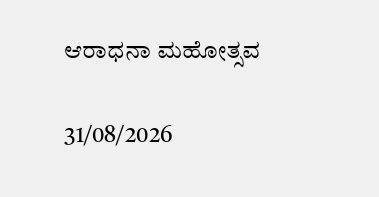ಆರಾಧನಾ ಮಹೋತ್ಸವ

31/08/2026